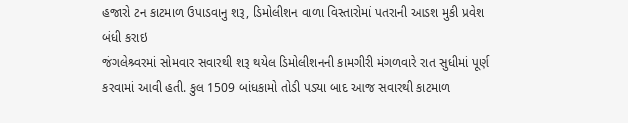હજારો ટન કાટમાળ ઉપાડવાનુ શરૂ, ડિમોલીશન વાળા વિસ્તારોમાં પતરાની આડશ મુકી પ્રવેશ બંધી કરાઇ
જંગલેશ્ર્વરમાં સોમવાર સવારથી શરૂ થયેલ ડિમોલીશનની કામગીરી મંગળવારે રાત સુધીમાં પૂર્ણ કરવામાં આવી હતી. કુલ 1509 બાંધકામો તોડી પડ્યા બાદ આજ સવારથી કાટમાળ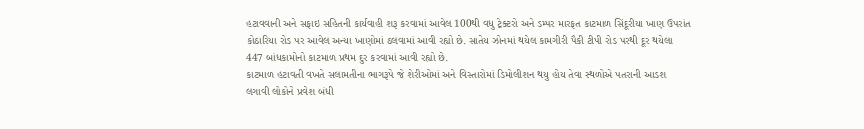હટાવવાની અને સફાઇ સહિતની કાર્યવાહી શરૂ કરવામાં આવેલ 100થી વધુ ટ્રેક્ટરો અને ડમ્પર મારફત કાટમાળ સિંદૂરીયા ખાણ ઉપરાંત કોઠારિયા રોડ પર આવેલ અન્યા ખાણોમાં ઠલવામાં આવી રહ્યો છે. સાતેય ઝોનમાં થયેલ કામગીરી પૈકી ટીપી રોડ પરથી દૂર થયેલા 447 બાંધકામોનો કાટમાળ પ્રથમ દુર કરવામાં આવી રહ્યો છે.
કાટમાળ હટાવતી વખતે સલામતીના ભાગરૂપે જે શેરીઓમાં અને વિસ્તારોમાં ડિમોલીશન થયુ હોય તેવા સ્થળોએ પતરાની આડશ લગાવી લોકોને પ્રવેશ બંધી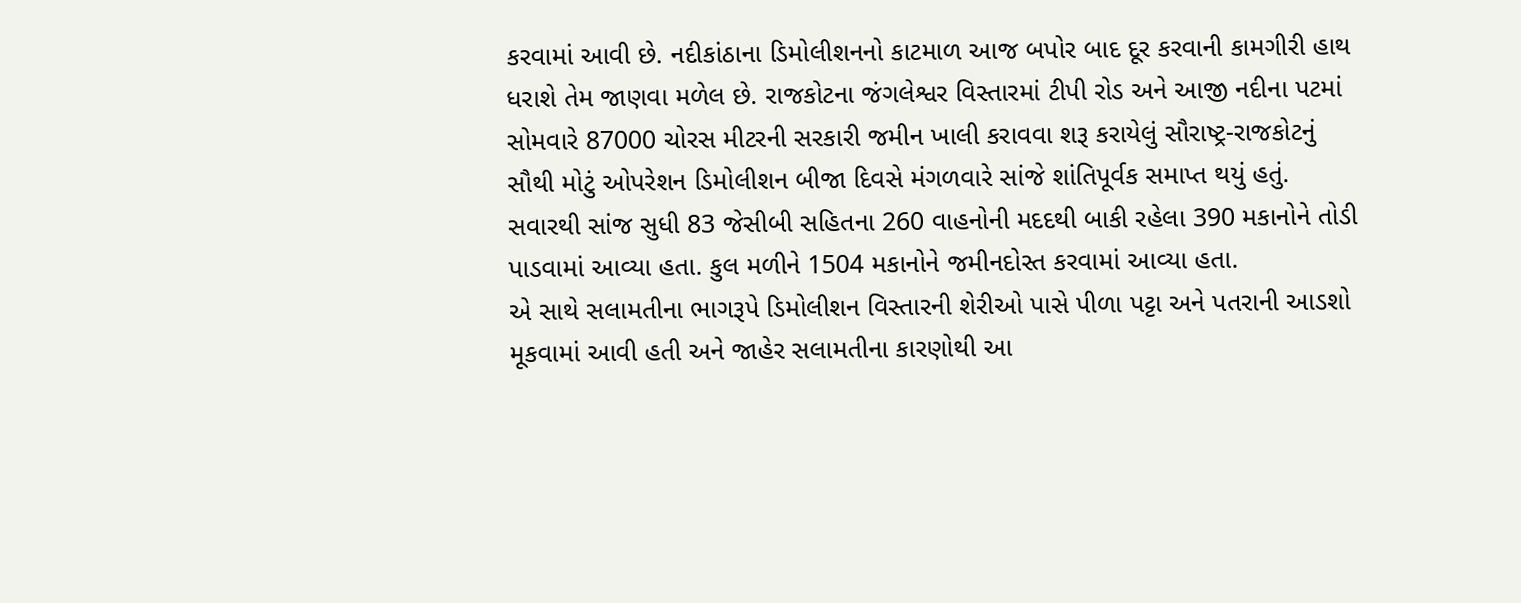કરવામાં આવી છે. નદીકાંઠાના ડિમોલીશનનો કાટમાળ આજ બપોર બાદ દૂર કરવાની કામગીરી હાથ ધરાશે તેમ જાણવા મળેલ છે. રાજકોટના જંગલેશ્વર વિસ્તારમાં ટીપી રોડ અને આજી નદીના પટમાં સોમવારે 87000 ચોરસ મીટરની સરકારી જમીન ખાલી કરાવવા શરૂ કરાયેલું સૌરાષ્ટ્ર-રાજકોટનું સૌથી મોટું ઓપરેશન ડિમોલીશન બીજા દિવસે મંગળવારે સાંજે શાંતિપૂર્વક સમાપ્ત થયું હતું. સવારથી સાંજ સુધી 83 જેસીબી સહિતના 260 વાહનોની મદદથી બાકી રહેલા 390 મકાનોને તોડી પાડવામાં આવ્યા હતા. કુલ મળીને 1504 મકાનોને જમીનદોસ્ત કરવામાં આવ્યા હતા.
એ સાથે સલામતીના ભાગરૂપે ડિમોલીશન વિસ્તારની શેરીઓ પાસે પીળા પટ્ટા અને પતરાની આડશો મૂકવામાં આવી હતી અને જાહેર સલામતીના કારણોથી આ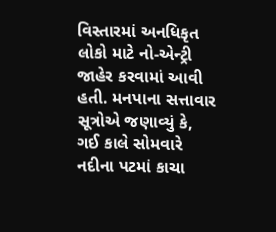વિસ્તારમાં અનધિકૃત લોકો માટે નો-એન્ટ્રી જાહેર કરવામાં આવી હતી. મનપાના સત્તાવાર સૂત્રોએ જણાવ્યું કે, ગઈ કાલે સોમવારે નદીના પટમાં કાચા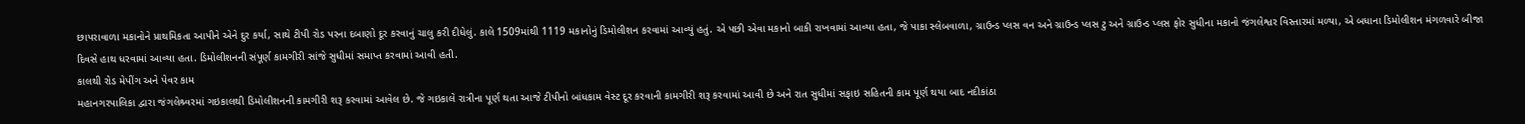છાપરાવાળા મકાનોને પ્રાથમિકતા આપીને એને દુર કર્યા, સાથે ટીપી રોડ પરના દબાણો દૂર કરવાનું ચાલુ કરી દીધેલું. કાલે 1509માંથી 1119 મકાનોનું ડિમોલીશન કરવામાં આવ્યું હતું. એ પછી એવા મકાનો બાકી રાખવામાં આવ્યા હતા, જે પાકા સ્લેબવાળા, ગ્રાઉન્ડ પ્લસ વન અને ગ્રાઉન્ડ પ્લસ ટુ અને ગ્રાઉન્ડ પ્લસ ફોર સુધીના મકાનો જંગલેશ્વર વિસ્તારમાં મળ્યા, એ બધાના ડિમોલીશન મંગળવારે બીજા દિવસે હાથ ધરવામાં આવ્યા હતા. ડિમોલીશનની સંપૂર્ણ કામગીરી સાંજે સુધીમાં સમાપ્ત કરવામાં આવી હતી.
કાલથી રોડ મેપીંગ અને પેવર કામ
મહાનગરપાલિકા દ્વારા જંગલેશ્ર્વરમાં ગઇકાલથી ડિમોલીશનની કામગીરી શરૂ કરવામાં આવેલ છે. જે ગઇકાલે રાત્રીના પૂર્ણ થતા આજે ટીપીનો બાંધકામ વેસ્ટ દૂર કરવાની કામગીરી શરૂ કરવામાં આવી છે અને રાત સુધીમાં સફાઇ સહિતની કામ પૂર્ણ થયા બાદ નદીકાંઠા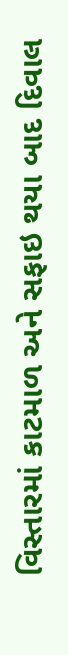વિસ્તારમાં કાટમાળ અને સફાઇ થયા બાદ દિવાલ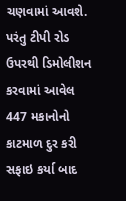ચણવામાં આવશે. પરંતુ ટીપી રોડ ઉપરથી ડિમોલીશન કરવામાં આવેલ 447 મકાનોનો કાટમાળ દુર કરી સફાઇ કર્યા બાદ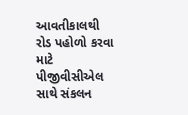આવતીકાલથી રોડ પહોળો કરવા માટે પીજીવીસીએલ સાથે સંકલન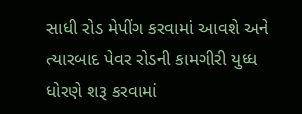સાધી રોડ મેપીંગ કરવામાં આવશે અને ત્યારબાદ પેવર રોડની કામગીરી યુધ્ધ ધોરણે શરૂ કરવામાં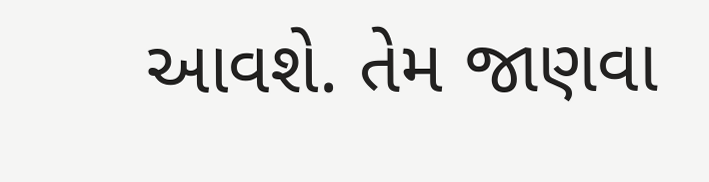આવશે. તેમ જાણવા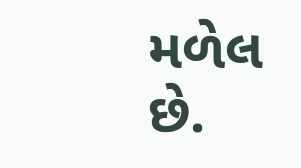મળેલ છે.